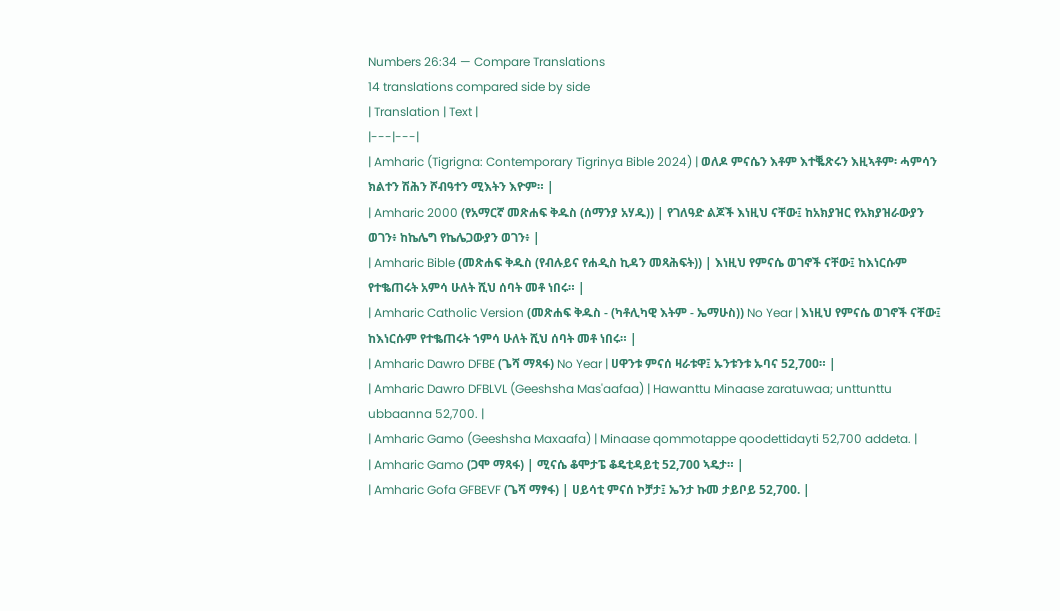Numbers 26:34 — Compare Translations
14 translations compared side by side
| Translation | Text |
|---|---|
| Amharic (Tigrigna: Contemporary Tigrinya Bible 2024) | ወለዶ ምናሴን እቶም እተቘጽሩን እዚኣቶም፡ ሓምሳን ክልተን ሽሕን ሾብዓተን ሚእትን እዮም። |
| Amharic 2000 (የአማርኛ መጽሐፍ ቅዱስ (ሰማንያ አሃዱ)) | የገለዓድ ልጆች እነዚህ ናቸው፤ ከአክያዝር የአክያዝራውያን ወገን፥ ከኬሌግ የኬሌጋውያን ወገን፥ |
| Amharic Bible (መጽሐፍ ቅዱስ (የብሉይና የሐዲስ ኪዳን መጻሕፍት)) | እነዚህ የምናሴ ወገኖች ናቸው፤ ከእነርሱም የተቈጠሩት አምሳ ሁለት ሺህ ሰባት መቶ ነበሩ። |
| Amharic Catholic Version (መጽሐፍ ቅዱስ - (ካቶሊካዊ እትም - ኤማሁስ)) No Year | እነዚህ የምናሴ ወገኖች ናቸው፤ ከእነርሱም የተቈጠሩት ኀምሳ ሁለት ሺህ ሰባት መቶ ነበሩ። |
| Amharic Dawro DFBE (ጌሻ ማጻፋ) No Year | ሀዋንቱ ምናሰ ዛራቱዋ፤ ኡንቱንቱ ኡባና 52,700። |
| Amharic Dawro DFBLVL (Geeshsha Mas'aafaa) | Hawanttu Minaase zaratuwaa; unttunttu ubbaanna 52,700. |
| Amharic Gamo (Geeshsha Maxaafa) | Minaase qommotappe qoodettidayti 52,700 addeta. |
| Amharic Gamo (ጋሞ ማጻፋ) | ሚናሴ ቆሞታፔ ቆዴቲዳይቲ 52,700 ኣዴታ። |
| Amharic Gofa GFBEVF (ጌሻ ማፃፋ) | ሀይሳቲ ምናሰ ኮቻታ፤ ኤንታ ኩመ ታይቦይ 52,700. |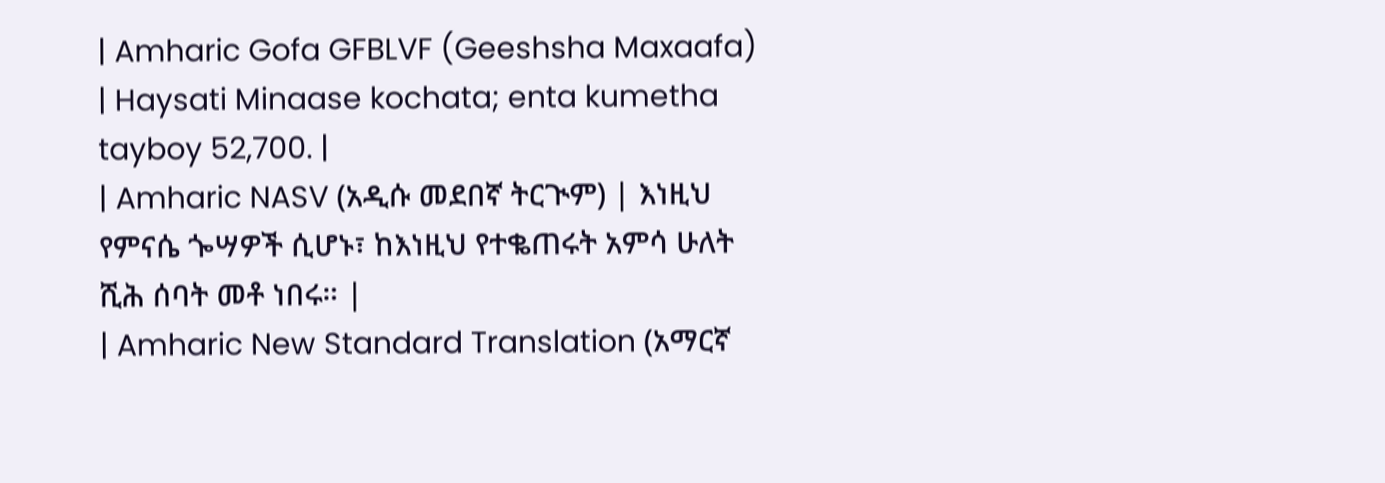| Amharic Gofa GFBLVF (Geeshsha Maxaafa) | Haysati Minaase kochata; enta kumetha tayboy 52,700. |
| Amharic NASV (አዲሱ መደበኛ ትርጒም) | እነዚህ የምናሴ ጐሣዎች ሲሆኑ፣ ከእነዚህ የተቈጠሩት አምሳ ሁለት ሺሕ ሰባት መቶ ነበሩ። |
| Amharic New Standard Translation (አማርኛ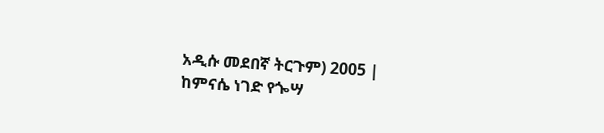አዲሱ መደበኛ ትርጉም) 2005 | ከምናሴ ነገድ የጐሣ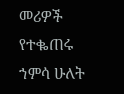መሪዎች የተቈጠሩ ኀምሳ ሁለት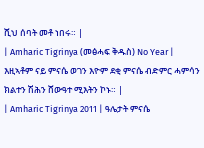ሺህ ሰባት መቶ ነበሩ። |
| Amharic Tigrinya (መፅሓፍ ቅዱስ) No Year | እዚኣቶም ናይ ምናሴ ወገን እዮም ደቂ ምናሴ ብድምር ሓምሳን ክልተን ሽሕን ሸውዓተ ሚእትን ኮኑ። |
| Amharic Tigrinya 2011 | ዓሌታት ምናሴ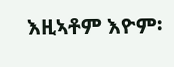እዚኣቶም እዮም፡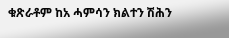ቁጽራቶም ከአ ሓምሳን ክልተን ሽሕን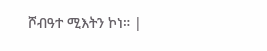ሾብዓተ ሚእትን ኮነ። |